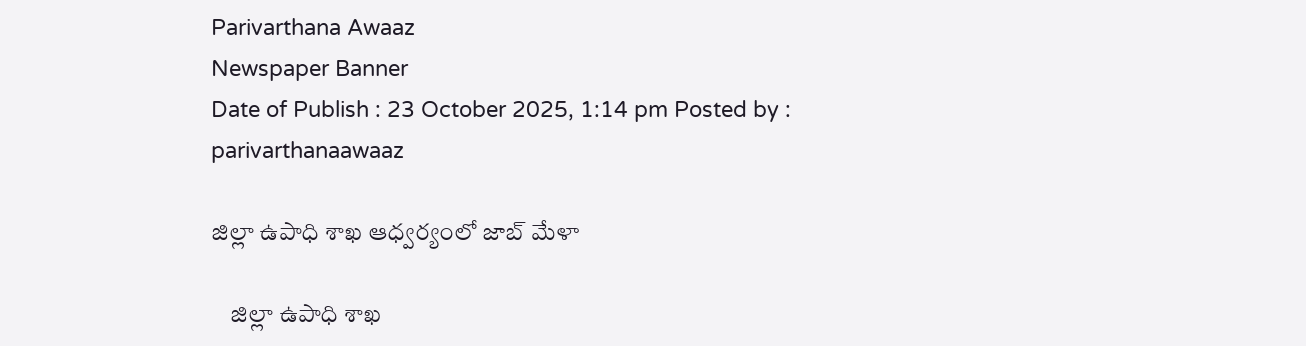Parivarthana Awaaz
Newspaper Banner
Date of Publish : 23 October 2025, 1:14 pm Posted by : parivarthanaawaaz

జిల్లా ఉపాధి శాఖ ఆధ్వర్యంలో జాబ్ మేళా

    జిల్లా ఉపాధి శాఖ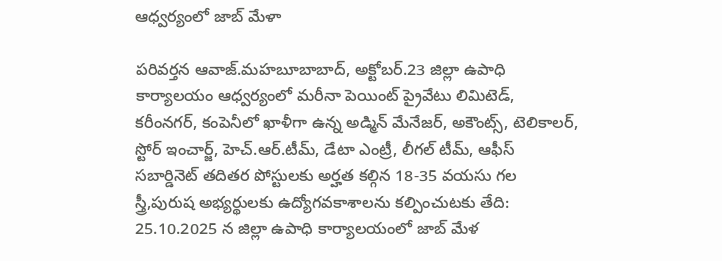ఆధ్వర్యంలో జాబ్ మేళా

పరివర్తన ఆవాజ్.మహబూబాబాద్, అక్టోబర్.23 జిల్లా ఉపాధి కార్యాలయం ఆధ్వర్యంలో మరీనా పెయింట్ ప్రైవేటు లిమిటెడ్, కరీంనగర్, కంపెనీలో ఖాళీగా ఉన్న అడ్మిన్ మేనేజర్, అకౌంట్స్, టెలికాలర్, స్టోర్ ఇంచార్జ్, హెచ్.ఆర్.టీమ్, డేటా ఎంట్రీ, లీగల్ టీమ్, ఆఫీస్ సబార్డినెట్ తదితర పోస్టులకు అర్హత కల్గిన 18-35 వయసు గల స్త్రీ,పురుష అభ్యర్థులకు ఉద్యోగవకాశాలను కల్పించుటకు తేది: 25.10.2025 న జిల్లా ఉపాధి కార్యాలయంలో జాబ్ మేళ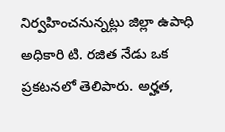నిర్వహించనున్నట్లు జిల్లా ఉపాధి అధికారి టి. రజిత నేడు ఒక ప్రకటనలో తెలిపారు. అర్హత,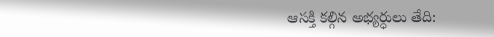ఆసక్తి కల్గిన అభ్యర్ధులు తేది: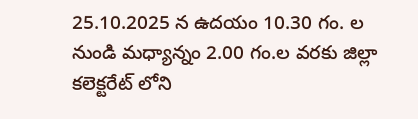25.10.2025 న ఉదయం 10.30 గం. ల నుండి మధ్యాన్నం 2.00 గం.ల వరకు జిల్లా కలెక్టరేట్ లోని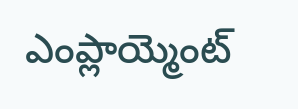ఎంప్లాయ్మెంట్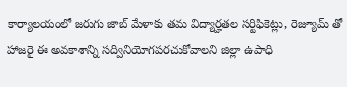కార్యాలయంలో జరుగు జాబ్ మేళాకు తమ విద్యార్హతల సర్టిఫికెట్లు, రెజ్యూమ్ తో హాజరై ఈ అవకాశాన్ని సద్వినియోగపరచుకోవాలని జిల్లా ఉపాధి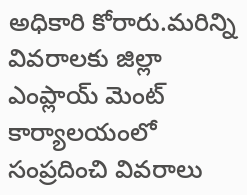అధికారి కోరారు.మరిన్ని వివరాలకు జిల్లా ఎంప్లాయ్ మెంట్ కార్యాలయంలో సంప్రదించి వివరాలు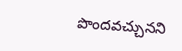పొందవచ్చునని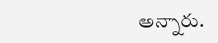అన్నారు.